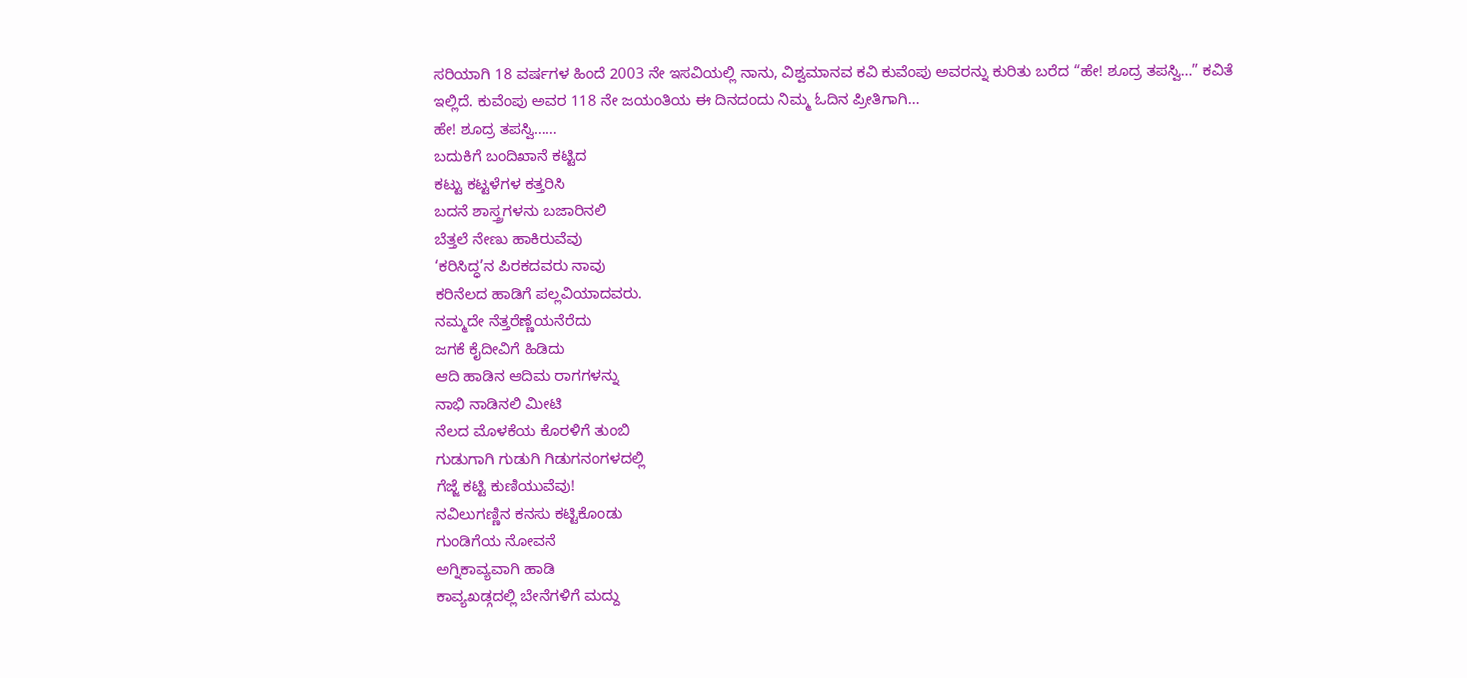ಸರಿಯಾಗಿ 18 ವರ್ಷಗಳ ಹಿಂದೆ 2003 ನೇ ಇಸವಿಯಲ್ಲಿ ನಾನು, ವಿಶ್ವಮಾನವ ಕವಿ ಕುವೆಂಪು ಅವರನ್ನು ಕುರಿತು ಬರೆದ “ಹೇ! ಶೂದ್ರ ತಪಸ್ವಿ…” ಕವಿತೆ ಇಲ್ಲಿದೆ. ಕುವೆಂಪು ಅವರ 118 ನೇ ಜಯಂತಿಯ ಈ ದಿನದಂದು ನಿಮ್ಮ ಓದಿನ ಪ್ರೀತಿಗಾಗಿ…
ಹೇ! ಶೂದ್ರ ತಪಸ್ವಿ……
ಬದುಕಿಗೆ ಬಂದಿಖಾನೆ ಕಟ್ಟಿದ
ಕಟ್ಟು ಕಟ್ಟಳೆಗಳ ಕತ್ತರಿಸಿ
ಬದನೆ ಶಾಸ್ತ್ರಗಳನು ಬಜಾರಿನಲಿ
ಬೆತ್ತಲೆ ನೇಣು ಹಾಕಿರುವೆವು
‘ಕರಿಸಿದ್ಧ’ನ ಪಿರಕದವರು ನಾವು
ಕರಿನೆಲದ ಹಾಡಿಗೆ ಪಲ್ಲವಿಯಾದವರು.
ನಮ್ಮದೇ ನೆತ್ತರೆಣ್ಣೆಯನೆರೆದು
ಜಗಕೆ ಕೈದೀವಿಗೆ ಹಿಡಿದು
ಆದಿ ಹಾಡಿನ ಆದಿಮ ರಾಗಗಳನ್ನು
ನಾಭಿ ನಾಡಿನಲಿ ಮೀಟಿ
ನೆಲದ ಮೊಳಕೆಯ ಕೊರಳಿಗೆ ತುಂಬಿ
ಗುಡುಗಾಗಿ ಗುಡುಗಿ ಗಿಡುಗನಂಗಳದಲ್ಲಿ
ಗೆಜ್ಜೆ ಕಟ್ಟಿ ಕುಣಿಯುವೆವು!
ನವಿಲುಗಣ್ಣಿನ ಕನಸು ಕಟ್ಟಿಕೊಂಡು
ಗುಂಡಿಗೆಯ ನೋವನೆ
ಅಗ್ನಿಕಾವ್ಯವಾಗಿ ಹಾಡಿ
ಕಾವ್ಯಖಡ್ಗದಲ್ಲಿ ಬೇನೆಗಳಿಗೆ ಮದ್ದು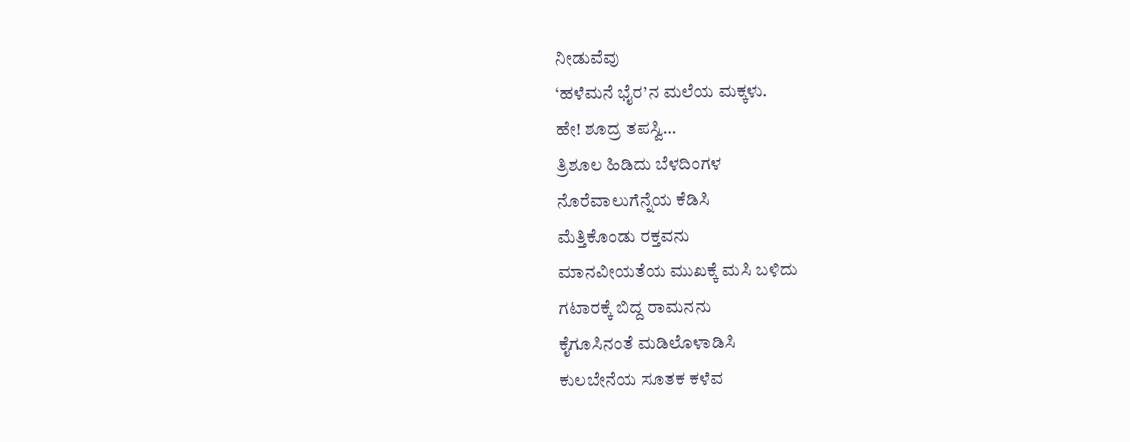ನೀಡುವೆವು
‘ಹಳೆಮನೆ ಭೈರ’ನ ಮಲೆಯ ಮಕ್ಕಳು.
ಹೇ! ಶೂದ್ರ ತಪಸ್ವಿ…
ತ್ರಿಶೂಲ ಹಿಡಿದು ಬೆಳದಿಂಗಳ
ನೊರೆವಾಲುಗೆನ್ನೆಯ ಕೆಡಿಸಿ
ಮೆತ್ತಿಕೊಂಡು ರಕ್ತವನು
ಮಾನವೀಯತೆಯ ಮುಖಕ್ಕೆ ಮಸಿ ಬಳಿದು
ಗಟಾರಕ್ಕೆ ಬಿದ್ದ ರಾಮನನು
ಕೈಗೂಸಿನಂತೆ ಮಡಿಲೊಳಾಡಿಸಿ
ಕುಲಬೇನೆಯ ಸೂತಕ ಕಳೆವ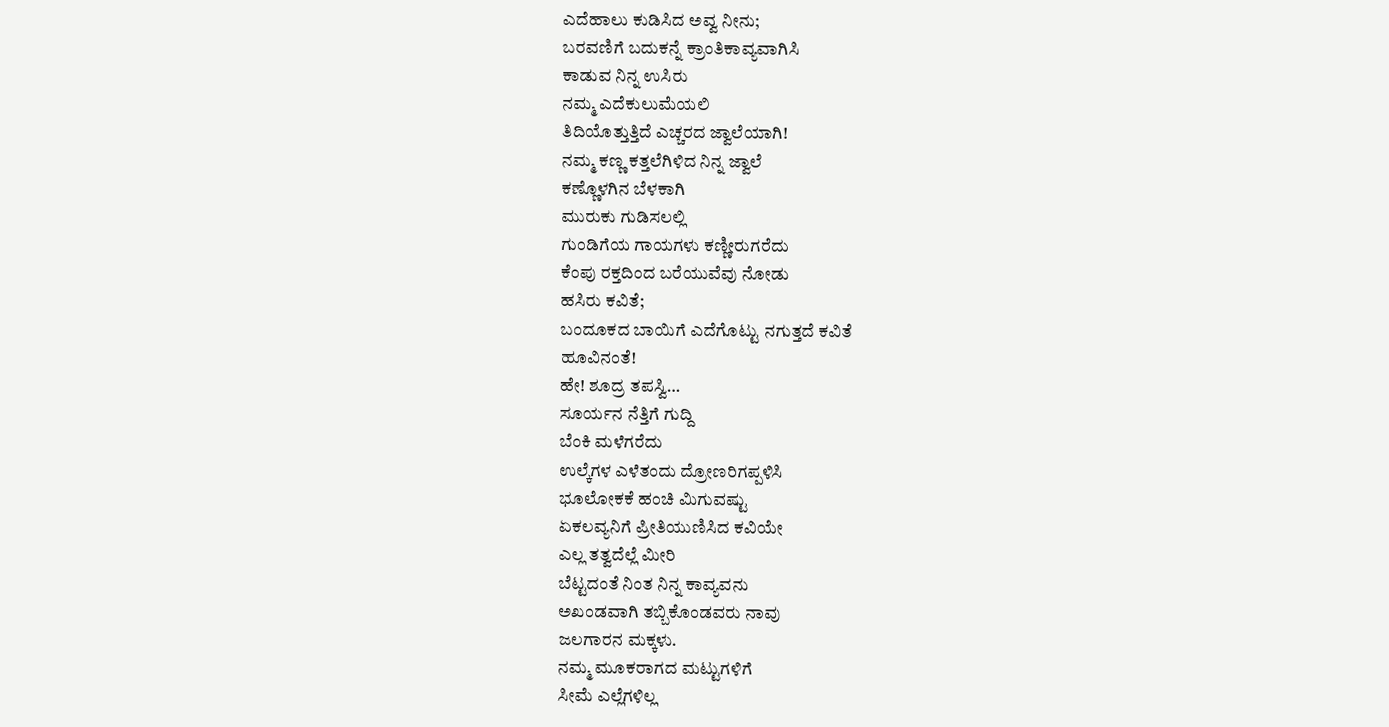ಎದೆಹಾಲು ಕುಡಿಸಿದ ಅವ್ವ ನೀನು;
ಬರವಣಿಗೆ ಬದುಕನ್ನೆ ಕ್ರಾಂತಿಕಾವ್ಯವಾಗಿಸಿ
ಕಾಡುವ ನಿನ್ನ ಉಸಿರು
ನಮ್ಮ ಎದೆಕುಲುಮೆಯಲಿ
ತಿದಿಯೊತ್ತುತ್ತಿದೆ ಎಚ್ಚರದ ಜ್ವಾಲೆಯಾಗಿ!
ನಮ್ಮ ಕಣ್ಣ ಕತ್ತಲೆಗಿಳಿದ ನಿನ್ನ ಜ್ವಾಲೆ
ಕಣ್ಣೊಳಗಿನ ಬೆಳಕಾಗಿ
ಮುರುಕು ಗುಡಿಸಲಲ್ಲಿ
ಗುಂಡಿಗೆಯ ಗಾಯಗಳು ಕಣ್ಣೀರುಗರೆದು
ಕೆಂಪು ರಕ್ತದಿಂದ ಬರೆಯುವೆವು ನೋಡು
ಹಸಿರು ಕವಿತೆ;
ಬಂದೂಕದ ಬಾಯಿಗೆ ಎದೆಗೊಟ್ಟು ನಗುತ್ತದೆ ಕವಿತೆ
ಹೂವಿನಂತೆ!
ಹೇ! ಶೂದ್ರ ತಪಸ್ವಿ…
ಸೂರ್ಯನ ನೆತ್ತಿಗೆ ಗುದ್ದಿ
ಬೆಂಕಿ ಮಳೆಗರೆದು
ಉಲ್ಕೆಗಳ ಎಳೆತಂದು ದ್ರೋಣರಿಗಪ್ಪಳಿಸಿ
ಭೂಲೋಕಕೆ ಹಂಚಿ ಮಿಗುವಷ್ಟು
ಏಕಲವ್ಯನಿಗೆ ಪ್ರೀತಿಯುಣಿಸಿದ ಕವಿಯೇ
ಎಲ್ಲ ತತ್ವದೆಲ್ಲೆ ಮೀರಿ
ಬೆಟ್ಟದಂತೆ ನಿಂತ ನಿನ್ನ ಕಾವ್ಯವನು
ಅಖಂಡವಾಗಿ ತಬ್ಬಿಕೊಂಡವರು ನಾವು
ಜಲಗಾರನ ಮಕ್ಕಳು.
ನಮ್ಮ ಮೂಕರಾಗದ ಮಟ್ಟುಗಳಿಗೆ
ಸೀಮೆ ಎಲ್ಲೆಗಳಿಲ್ಲ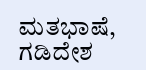ಮತಭಾಷೆ, ಗಡಿದೇಶ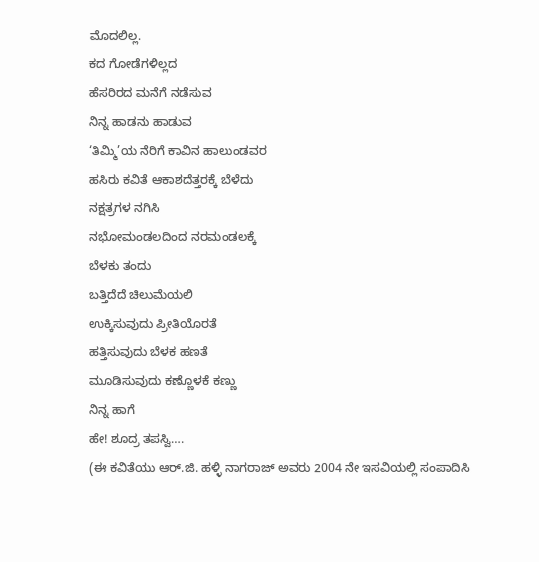ಮೊದಲಿಲ್ಲ.
ಕದ ಗೋಡೆಗಳಿಲ್ಲದ
ಹೆಸರಿರದ ಮನೆಗೆ ನಡೆಸುವ
ನಿನ್ನ ಹಾಡನು ಹಾಡುವ
‘ತಿಮ್ಮಿ’ಯ ನೆರಿಗೆ ಕಾವಿನ ಹಾಲುಂಡವರ
ಹಸಿರು ಕವಿತೆ ಆಕಾಶದೆತ್ತರಕ್ಕೆ ಬೆಳೆದು
ನಕ್ಷತ್ರಗಳ ನಗಿಸಿ
ನಭೋಮಂಡಲದಿಂದ ನರಮಂಡಲಕ್ಕೆ
ಬೆಳಕು ತಂದು
ಬತ್ತಿದೆದೆ ಚಿಲುಮೆಯಲಿ
ಉಕ್ಕಿಸುವುದು ಪ್ರೀತಿಯೊರತೆ
ಹತ್ತಿಸುವುದು ಬೆಳಕ ಹಣತೆ
ಮೂಡಿಸುವುದು ಕಣ್ಣೊಳಕೆ ಕಣ್ಣು
ನಿನ್ನ ಹಾಗೆ
ಹೇ! ಶೂದ್ರ ತಪಸ್ವಿ….
(ಈ ಕವಿತೆಯು ಆರ್.ಜಿ. ಹಳ್ಳಿ ನಾಗರಾಜ್ ಅವರು 2004 ನೇ ಇಸವಿಯಲ್ಲಿ ಸಂಪಾದಿಸಿ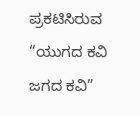ಪ್ರಕಟಿಸಿರುವ “ಯುಗದ ಕವಿ ಜಗದ ಕವಿ”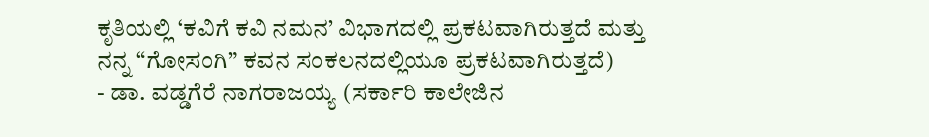ಕೃತಿಯಲ್ಲಿ ‘ಕವಿಗೆ ಕವಿ ನಮನ’ ವಿಭಾಗದಲ್ಲಿ ಪ್ರಕಟವಾಗಿರುತ್ತದೆ ಮತ್ತು ನನ್ನ “ಗೋಸಂಗಿ” ಕವನ ಸಂಕಲನದಲ್ಲಿಯೂ ಪ್ರಕಟವಾಗಿರುತ್ತದೆ)
- ಡಾ. ವಡ್ಡಗೆರೆ ನಾಗರಾಜಯ್ಯ (ಸರ್ಕಾರಿ ಕಾಲೇಜಿನ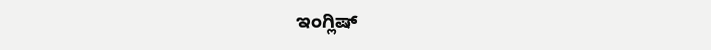ಇಂಗ್ಲಿಷ್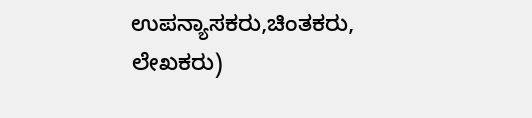ಉಪನ್ಯಾಸಕರು,ಚಿಂತಕರು, ಲೇಖಕರು)